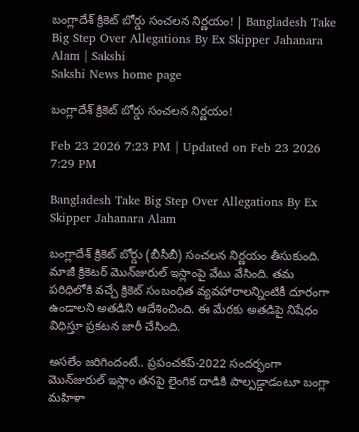బంగ్లాదేశ్‌ క్రికెట్‌ బోర్డు సంచలన నిర్ణయం! | Bangladesh Take Big Step Over Allegations By Ex Skipper Jahanara Alam | Sakshi
Sakshi News home page

బంగ్లాదేశ్‌ క్రికెట్‌ బోర్డు సంచలన నిర్ణయం!

Feb 23 2026 7:23 PM | Updated on Feb 23 2026 7:29 PM

Bangladesh Take Big Step Over Allegations By Ex Skipper Jahanara Alam

బంగ్లాదేశ్‌ క్రికెట్‌ బోర్డు (బీసీబీ) సంచలన నిర్ణయం తీసుకుంది. మాజీ క్రికెటర్‌ మొన్‌జురుల్‌ ఇస్లాంపై వేటు వేసింది. తమ పరిధిలోకి వచ్చే క్రికెట్‌ సంబంధిత వ్యవహారాలన్నింటికీ దూరంగా ఉండాలని అతడిని ఆదేశించింది. ఈ మేరకు అతడిపై నిషేధం విధిస్తూ ప్రకటన జారీ చేసింది.

అసలేం జరిగిందంటే.. ప్రపంచకప్‌-2022 సందర్భంగా మొన్‌జురుల్‌ ఇస్లాం తనపై లైంగిక దాడికి పాల్పడ్డాడంటూ బంగ్లా మహిళా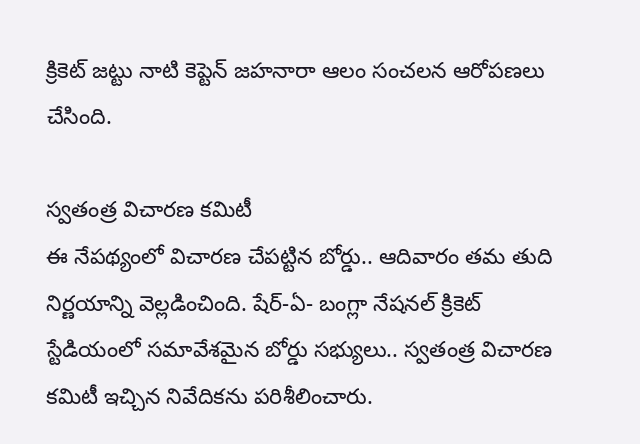క్రికెట్‌ జట్టు నాటి కెప్టెన్‌ జహనారా ఆలం సంచలన ఆరోపణలు చేసింది.

స్వతంత్ర విచారణ కమిటీ
ఈ నేపథ్యంలో విచారణ చేపట్టిన బోర్డు.. ఆదివారం తమ తుది నిర్ణయాన్ని వెల్లడించింది. షేర్‌-ఏ- బంగ్లా నేషనల్‌ క్రికెట్‌ స్టేడియంలో సమావేశమైన బోర్డు సభ్యులు.. స్వతంత్ర విచారణ కమిటీ ఇచ్చిన నివేదికను పరిశీలించారు.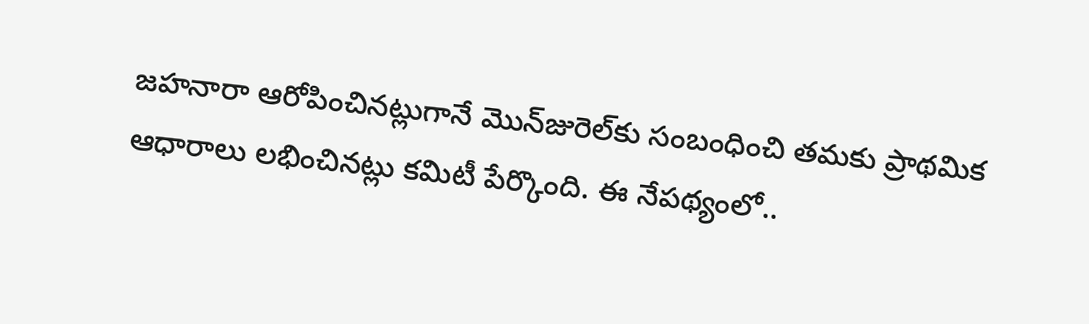జహనారా ఆరోపించినట్లుగానే మొన్‌జురెల్‌కు సంబంధించి తమకు ప్రాథమిక ఆధారాలు లభించినట్లు కమిటీ పేర్కొంది. ఈ నేపథ్యంలో..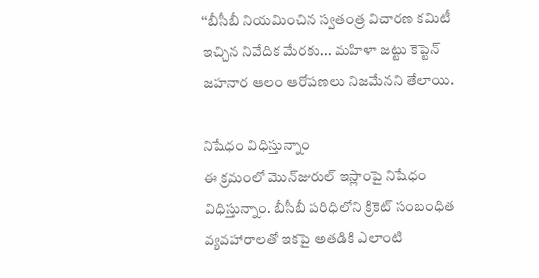‘‘బీసీబీ నియమించిన స్వతంత్ర విచారణ కమిటీ ఇచ్చిన నివేదిక మేరకు... మహిళా జట్టు కెప్టెన్‌ జహనార ఆలం ఆరోపణలు నిజమేనని తేలాయి.

నిషేధం విధిస్తున్నాం
ఈ క్రమంలో మొన్‌జురుల్‌ ఇస్లాంపై నిషేధం విధిస్తున్నాం. బీసీబీ పరిధిలోని క్రికెట్‌ సంబంధిత వ్యవహారాలతో ఇకపై అతడికి ఎలాంటి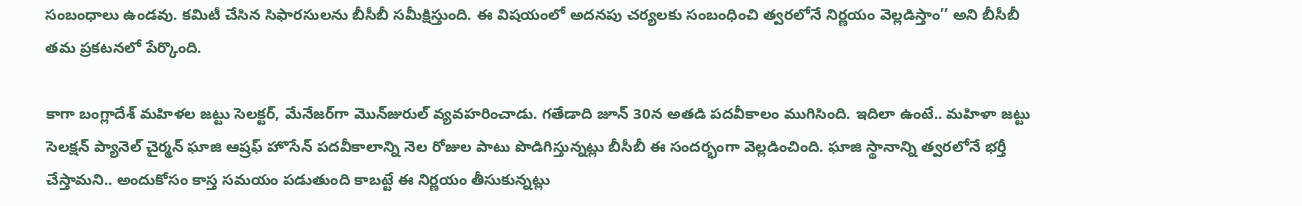సంబంధాలు ఉండవు. కమిటీ చేసిన సిఫారసులను బీసీబీ సమీక్షిస్తుంది. ఈ విషయంలో అదనపు చర్యలకు సంబంధించి త్వరలోనే నిర్ణయం వెల్లడిస్తాం’’ అని బీసీబీ తమ ప్రకటనలో పేర్కొంది.

కాగా బంగ్లాదేశ్‌ మహిళల జట్టు సెలక్టర్‌, మేనేజర్‌గా మొన్‌జురుల్‌ వ్యవహరించాడు. గతేడాది జూన్‌ 30న అతడి పదవీకాలం ముగిసింది. ఇదిలా ఉంటే.. మహిళా జట్టు సెలక్షన్‌ ప్యానెల్‌ చైర్మన్‌ ఘాజి ఆష్రఫ్‌ హొసేన్‌ పదవీకాలాన్ని నెల రోజుల పాటు పొడిగిస్తున్నట్లు బీసీబీ ఈ సందర్భంగా వెల్లడించింది. ఘాజి స్థానాన్ని త్వరలోనే భర్తీ చేస్తామని.. అందుకోసం కాస్త సమయం పడుతుంది కాబట్టే ఈ నిర్ణయం తీసుకున్నట్లు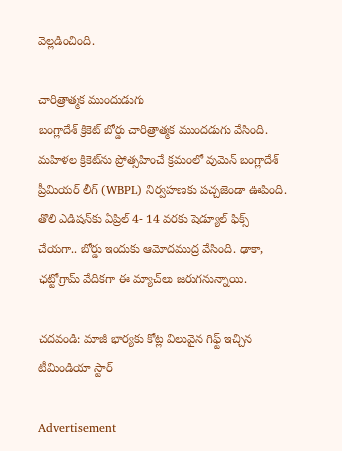వెల్లడించింది.

చారిత్రాత్మక ముందుడుగు
బంగ్లాదేశ్‌ క్రికెట్‌ బోర్డు చారిత్రాత్మక ముందడుగు వేసింది. మహిళల క్రికెట్‌ను ప్రోత్సహించే క్రమంలో వుమెన్‌ బంగ్లాదేశ్‌ ప్రీమియర్‌ లీగ్‌ (WBPL) నిర్వహణకు పచ్చజెండా ఊపింది. తొలి ఎడిషన్‌కు ఏప్రిల్‌ 4- 14 వరకు షెడ్యూల్‌ ఫిక్స్‌ చేయగా.. బోర్డు ఇందుకు ఆమోదముద్ర వేసింది. ఢాకా, ఛట్టోగ్రామ్‌ వేదికగా ఈ మ్యాచ్‌లు జరుగనున్నాయి.

చదవండి: మాజీ భార్యకు కోట్ల విలువైన గిఫ్ట్‌ ఇచ్చిన టీమిండియా స్టార్‌

Advertisement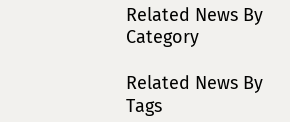Related News By Category

Related News By Tags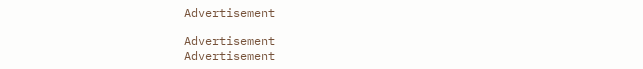Advertisement

Advertisement
Advertisement